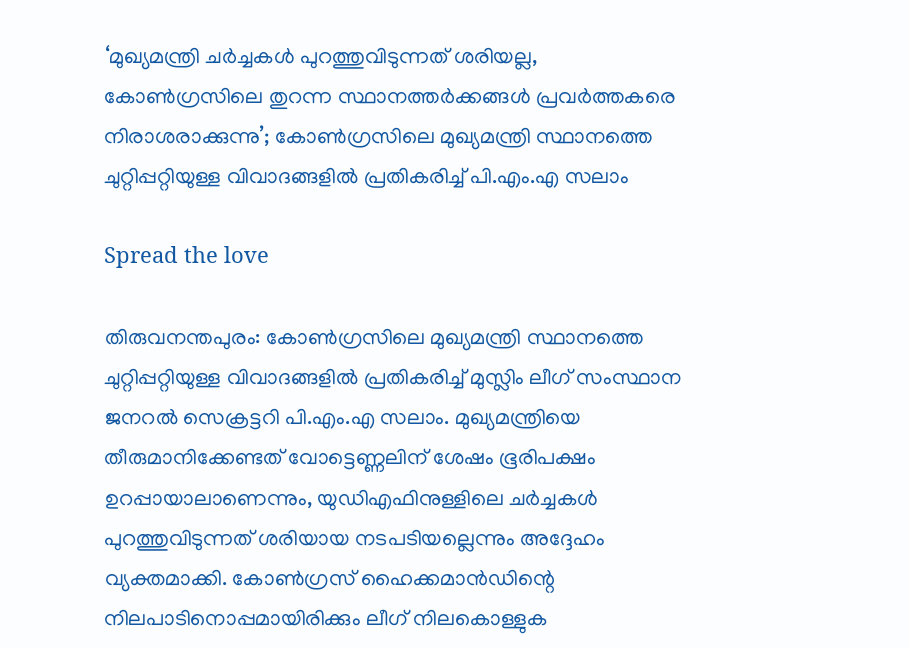‘മുഖ്യമന്ത്രി ചര്‍ച്ചകള്‍ പുറത്തുവിടുന്നത് ശരിയല്ല, കോണ്‍ഗ്രസിലെ തുറന്ന സ്ഥാനത്തര്‍ക്കങ്ങള്‍ പ്രവര്‍ത്തകരെ നിരാശരാക്കുന്നു’; കോണ്‍ഗ്രസിലെ മുഖ്യമന്ത്രി സ്ഥാനത്തെ ചുറ്റിപ്പറ്റിയുള്ള വിവാദങ്ങളില്‍ പ്രതികരിച്ച് പി.എം.എ സലാം

Spread the love

തിരുവനന്തപുരം: കോണ്‍ഗ്രസിലെ മുഖ്യമന്ത്രി സ്ഥാനത്തെ ചുറ്റിപ്പറ്റിയുള്ള വിവാദങ്ങളില്‍ പ്രതികരിച്ച് മുസ്ലിം ലീഗ് സംസ്ഥാന ജനറല്‍ സെക്രട്ടറി പി.എം.എ സലാം. മുഖ്യമന്ത്രിയെ തീരുമാനിക്കേണ്ടത് വോട്ടെണ്ണലിന് ശേഷം ഭൂരിപക്ഷം ഉറപ്പായാലാണെന്നും, യുഡിഎഫിനുള്ളിലെ ചര്‍ച്ചകള്‍ പുറത്തുവിടുന്നത് ശരിയായ നടപടിയല്ലെന്നും അദ്ദേഹം വ്യക്തമാക്കി. കോണ്‍ഗ്രസ് ഹൈക്കമാന്‍ഡിന്റെ നിലപാടിനൊപ്പമായിരിക്കും ലീഗ് നിലകൊള്ളുക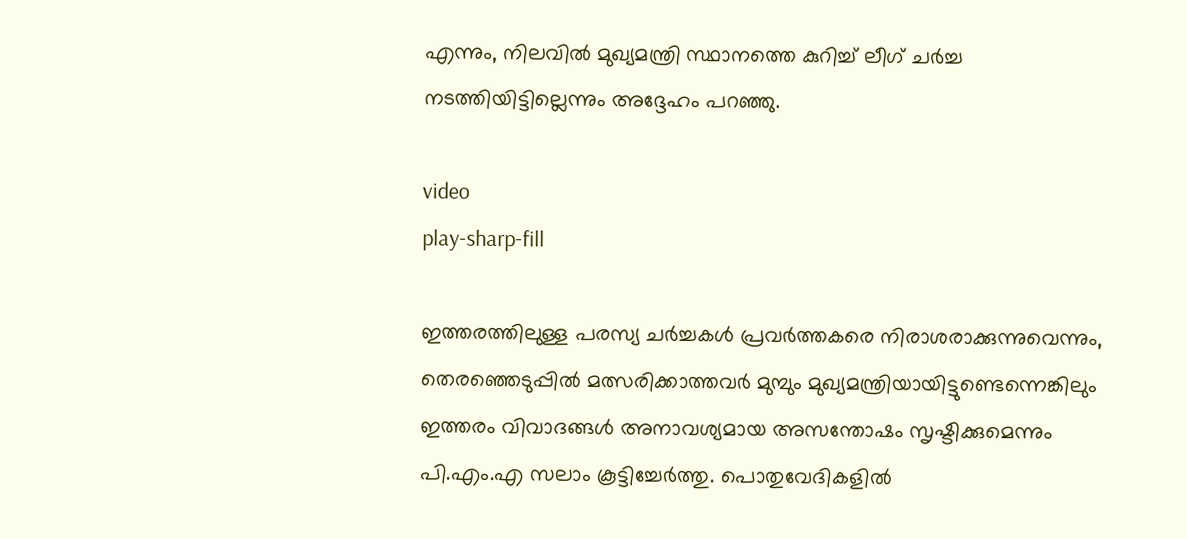എന്നും, നിലവില്‍ മുഖ്യമന്ത്രി സ്ഥാനത്തെ കുറിച്ച് ലീഗ് ചര്‍ച്ച നടത്തിയിട്ടില്ലെന്നും അദ്ദേഹം പറഞ്ഞു.

video
play-sharp-fill

ഇത്തരത്തിലുള്ള പരസ്യ ചര്‍ച്ചകള്‍ പ്രവര്‍ത്തകരെ നിരാശരാക്കുന്നുവെന്നും, തെരഞ്ഞെടുപ്പില്‍ മത്സരിക്കാത്തവര്‍ മുമ്പും മുഖ്യമന്ത്രിയായിട്ടുണ്ടെന്നെങ്കിലും ഇത്തരം വിവാദങ്ങള്‍ അനാവശ്യമായ അസന്തോഷം സൃഷ്ടിക്കുമെന്നും പി.എം.എ സലാം കൂട്ടിച്ചേര്‍ത്തു. പൊതുവേദികളില്‍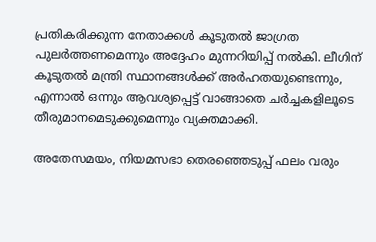പ്രതികരിക്കുന്ന നേതാക്കള്‍ കൂടുതല്‍ ജാഗ്രത പുലര്‍ത്തണമെന്നും അദ്ദേഹം മുന്നറിയിപ്പ് നല്‍കി. ലീഗിന് കൂടുതല്‍ മന്ത്രി സ്ഥാനങ്ങള്‍ക്ക് അര്‍ഹതയുണ്ടെന്നും, എന്നാല്‍ ഒന്നും ആവശ്യപ്പെട്ട് വാങ്ങാതെ ചര്‍ച്ചകളിലൂടെ തീരുമാനമെടുക്കുമെന്നും വ്യക്തമാക്കി.

അതേസമയം, നിയമസഭാ തെരഞ്ഞെടുപ്പ് ഫലം വരും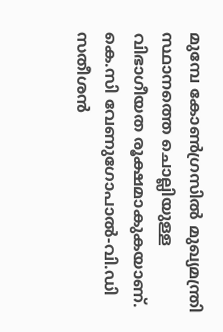മുമ്പേ കോണ്‍ഗ്രസില്‍ മുഖ്യമന്ത്രി സ്ഥാനത്തെ ചൊല്ലിയുള്ള വിഭാഗീയത രൂക്ഷമാകുകയാണ്. കെ.സി വേണുഗോപാല്‍-വി.ഡി സതീശന്‍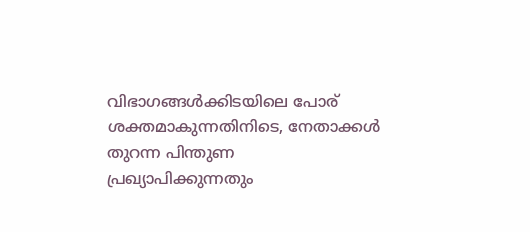വിഭാഗങ്ങള്‍ക്കിടയിലെ പോര് ശക്തമാകുന്നതിനിടെ, നേതാക്കള്‍ തുറന്ന പിന്തുണ പ്രഖ്യാപിക്കുന്നതും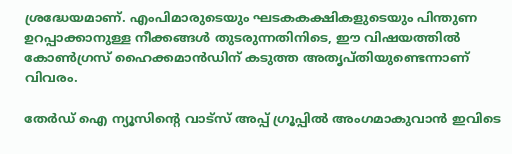ശ്രദ്ധേയമാണ്. എംപിമാരുടെയും ഘടകകക്ഷികളുടെയും പിന്തുണ ഉറപ്പാക്കാനുള്ള നീക്കങ്ങള്‍ തുടരുന്നതിനിടെ, ഈ വിഷയത്തില്‍ കോണ്‍ഗ്രസ് ഹൈക്കമാന്‍ഡിന് കടുത്ത അതൃപ്തിയുണ്ടെന്നാണ് വിവരം.

തേർഡ് ഐ ന്യൂസിന്റെ വാട്സ് അപ്പ് ഗ്രൂപ്പിൽ അംഗമാകുവാൻ ഇവിടെ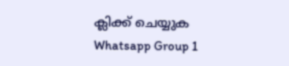ക്ലിക്ക് ചെയ്യുക
Whatsapp Group 1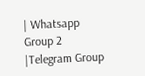| Whatsapp Group 2 |Telegram Group